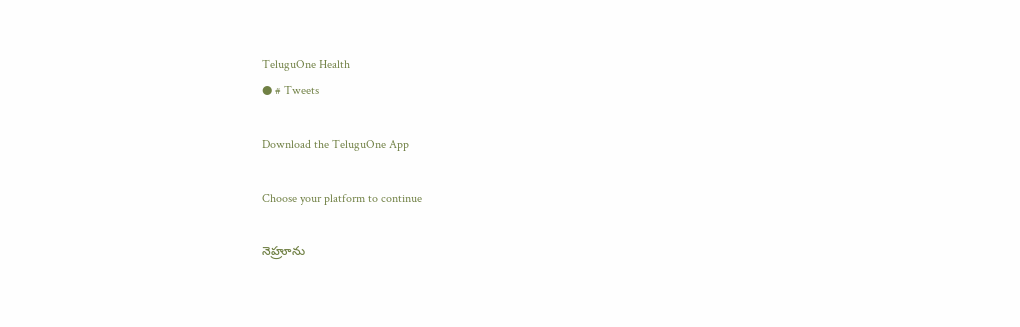TeluguOne Health
● # Tweets

Download the TeluguOne App

Choose your platform to continue

నెహ్రూను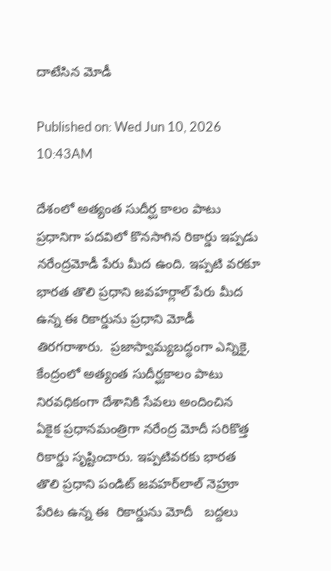దాటేసిన మోడీ

Published on: Wed Jun 10, 2026 10:43AM

దేశంలో అత్యంత సుదీర్ఘ కాలం పాటు ప్రధానిగా పదవిలో కొనసాగిన రికార్డు ఇప్పడు నరేంద్రమోడీ పేరు మీద ఉంది. ఇప్పటి వరకూ భారత తొలి ప్రధాని జవహర్లాల్ పేరు మీద ఉన్న ఈ రికార్డును ప్రధాని మోడీ తిరగరాశారు.  ప్రజాస్వామ్యబద్ధంగా ఎన్నికై, కేంద్రంలో అత్యంత సుదీర్ఘకాలం పాటు నిరవధికంగా దేశానికి సేవలు అందించిన ఏకైక ప్రధానమంత్రిగా నరేంద్ర మోదీ సరికొత్త రికార్డు సృష్టించారు. ఇప్పటివరకు భారత తొలి ప్రధాని పండిట్ జవహర్‌లాల్ నెహ్రూ పేరిట ఉన్న ఈ  రికార్డును మోదీ   బద్దలు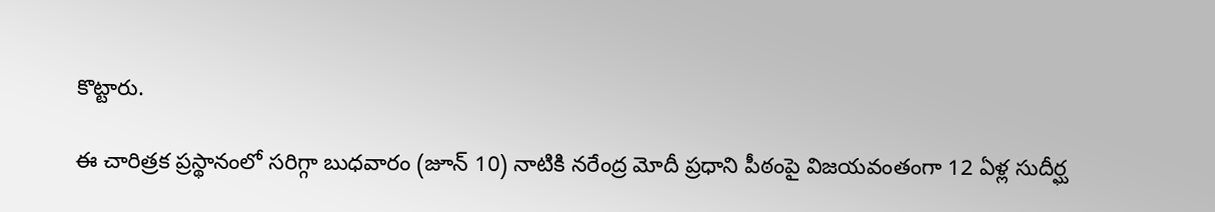కొట్టారు.

ఈ చారిత్రక ప్రస్థానంలో సరిగ్గా బుధవారం (జూన్ 10) నాటికి నరేంద్ర మోదీ ప్రధాని పీఠంపై విజయవంతంగా 12 ఏళ్ల సుదీర్ఘ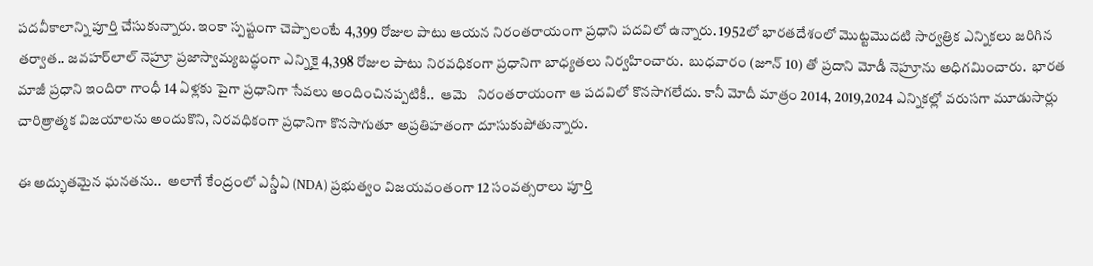పదవీకాలాన్ని పూర్తి చేసుకున్నారు. ఇంకా స్పష్టంగా చెప్పాలంటే 4,399 రోజుల పాటు ఆయన నిరంతరాయంగా ప్రధాని పదవిలో ఉన్నారు. 1952లో భారతదేశంలో మొట్టమొదటి సార్వత్రిక ఎన్నికలు జరిగిన తర్వాత.. జవహర్‌లాల్ నెహ్రూ ప్రజాస్వామ్యబద్ధంగా ఎన్నికై 4,398 రోజుల పాటు నిరవధికంగా ప్రధానిగా బాధ్యతలు నిర్వహించారు.  బుధవారం (జూన్ 10) తో ప్రదాని మోడీ నెహ్రూను అధిగమించారు.  భారత మాజీ ప్రధాని ఇందిరా గాంధీ 14 ఏళ్లకు పైగా ప్రధానిగా సేవలు అందించినప్పటికీ..  ఆమె   నిరంతరాయంగా ఆ పదవిలో కొనసాగలేదు. కానీ మోదీ మాత్రం 2014, 2019,2024 ఎన్నికల్లో వరుసగా మూడుసార్లు చారిత్రాత్మక విజయాలను అందుకొని, నిరవధికంగా ప్రధానిగా కొనసాగుతూ అప్రతిహతంగా దూసుకుపోతున్నారు.

ఈ అద్భుతమైన ఘనతను..  అలాగే కేంద్రంలో ఎన్డీఏ (NDA) ప్రభుత్వం విజయవంతంగా 12 సంవత్సరాలు పూర్తి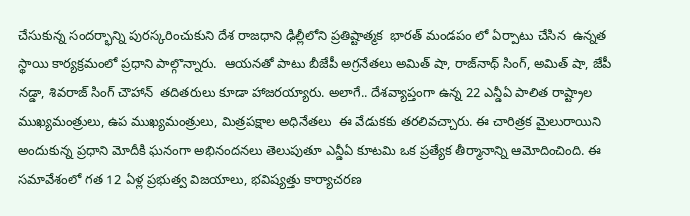చేసుకున్న సందర్భాన్ని పురస్కరించుకుని దేశ రాజధాని ఢిల్లీలోని ప్రతిష్టాత్మక  భారత్ మండపం లో ఏర్పాటు చేసిన  ఉన్నత స్థాయి కార్యక్రమంలో ప్రధాని పాల్గొన్నారు.  ఆయనతో పాటు బీజేపీ అగ్రనేతలు అమిత్ షా, రాజ్‌నాథ్ సింగ్, అమిత్ షా, జేపీ నడ్డా, శివరాజ్ సింగ్ చౌహాన్  తదితరులు కూడా హాజరయ్యారు. అలాగే.. దేశవ్యాప్తంగా ఉన్న 22 ఎన్డీఏ పాలిత రాష్ట్రాల ముఖ్యమంత్రులు, ఉప ముఖ్యమంత్రులు, మిత్రపక్షాల అధినేతలు  ఈ వేడుకకు తరలివచ్చారు. ఈ చారిత్రక మైలురాయిని అందుకున్న ప్రధాని మోదీకి ఘనంగా అభినందనలు తెలుపుతూ ఎన్డీఏ కూటమి ఒక ప్రత్యేక తీర్మానాన్ని ఆమోదించింది. ఈ సమావేశంలో గత 12 ఏళ్ల ప్రభుత్వ విజయాలు, భవిష్యత్తు కార్యాచరణ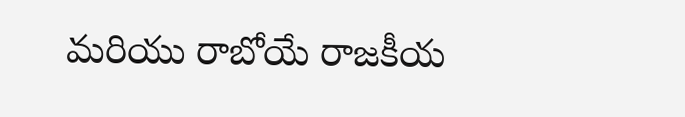మరియు రాబోయే రాజకీయ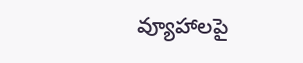వ్యూహాలపై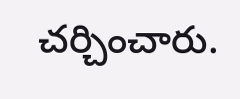చర్చించారు.